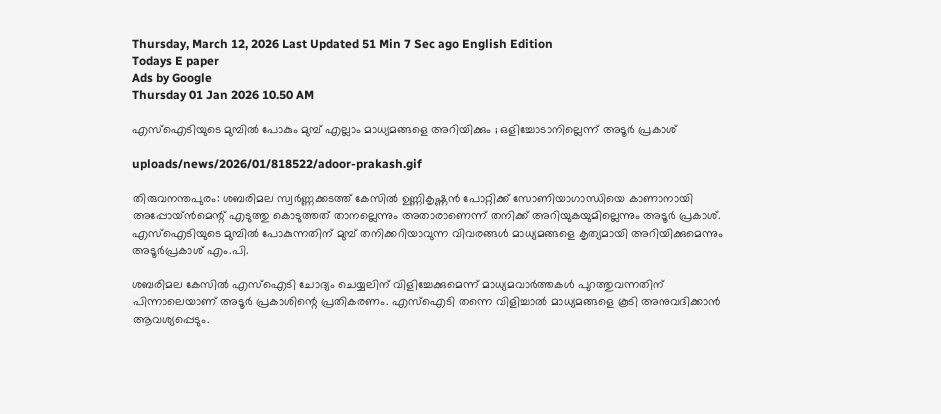Thursday, March 12, 2026 Last Updated 51 Min 7 Sec ago English Edition
Todays E paper
Ads by Google
Thursday 01 Jan 2026 10.50 AM

എസ്‌ഐടിയുടെ മുമ്പില്‍ പോകും മുമ്പ് എല്ലാം മാധ്യമങ്ങളെ അറിയിക്കും ; ഒളിച്ചോടാനില്ലെന്ന് അടൂര്‍ പ്രകാശ്

uploads/news/2026/01/818522/adoor-prakash.gif

തിരുവനന്തപുരം: ശബരിമല സ്വര്‍ണ്ണക്കടത്ത് കേസില്‍ ഉണ്ണികൃഷ്ണന്‍ പോറ്റിക്ക് സോണിയാഗാന്ധിയെ കാണാനായി അപ്പോയ്ന്‍മെന്റ് എടുത്തു കൊടുത്തത് താനല്ലെന്നും അതാരാണെന്ന് തനിക്ക് അറിയുകയുമില്ലെന്നും അടൂര്‍ പ്രകാശ്. എസ്‌ഐടിയുടെ മുമ്പില്‍ പോകുന്നതിന് മുമ്പ് തനിക്കറിയാവുന്ന വിവരങ്ങള്‍ മാധ്യമങ്ങളെ കൃത്യമായി അറിയിക്കുമെന്നും അടൂര്‍പ്രകാശ് എം.പി.

ശബരിമല കേസില്‍ എസ്‌ഐടി ചോദ്യം ചെയ്യലിന് വിളിച്ചേക്കുമെന്ന് മാധ്യമവാര്‍ത്തകള്‍ പുറത്തുവന്നതിന് പിന്നാലെയാണ് അടൂര്‍ പ്രകാശിന്റെ പ്രതികരണം. എസ്‌ഐടി തന്നെ വിളിച്ചാല്‍ മാധ്യമങ്ങളെ കൂടി അനുവദിക്കാന്‍ ആവശ്യപ്പെടും.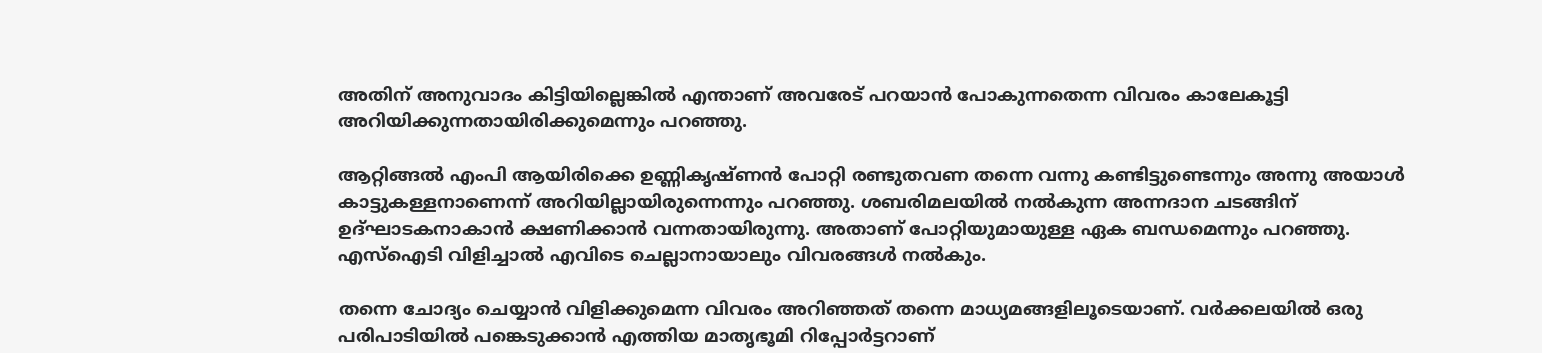അതിന് അനുവാദം കിട്ടിയില്ലെങ്കില്‍ എന്താണ് അവരേട് പറയാന്‍ പോകുന്നതെന്ന വിവരം കാലേകൂട്ടി അറിയിക്കുന്നതായിരിക്കുമെന്നും പറഞ്ഞു.

ആറ്റിങ്ങല്‍ എംപി ആയിരിക്കെ ഉണ്ണികൃഷ്ണന്‍ പോറ്റി രണ്ടുതവണ തന്നെ വന്നു കണ്ടിട്ടുണ്ടെന്നും അന്നു അയാള്‍ കാട്ടുകള്ളനാണെന്ന് അറിയില്ലായിരുന്നെന്നും പറഞ്ഞു. ശബരിമലയില്‍ നല്‍കുന്ന അന്നദാന ചടങ്ങിന് ഉദ്ഘാടകനാകാന്‍ ക്ഷണിക്കാന്‍ വന്നതായിരുന്നു. അതാണ് പോറ്റിയുമായുള്ള ഏക ബന്ധമെന്നും പറഞ്ഞു. എസ്‌ഐടി വിളിച്ചാല്‍ എവിടെ ചെല്ലാനായാലും വിവരങ്ങള്‍ നല്‍കും.

തന്നെ ചോദ്യം ചെയ്യാന്‍ വിളിക്കുമെന്ന വിവരം അറിഞ്ഞത് തന്നെ മാധ്യമങ്ങളിലൂടെയാണ്. വര്‍ക്കലയില്‍ ഒരു പരിപാടിയില്‍ പങ്കെടുക്കാന്‍ എത്തിയ മാതൃഭൂമി റിപ്പോര്‍ട്ടറാണ്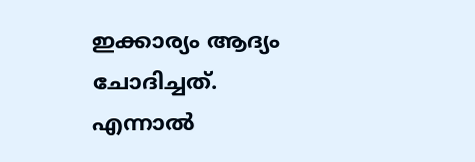ഇക്കാര്യം ആദ്യം ചോദിച്ചത്. എന്നാല്‍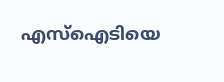എസ്‌ഐടിയെ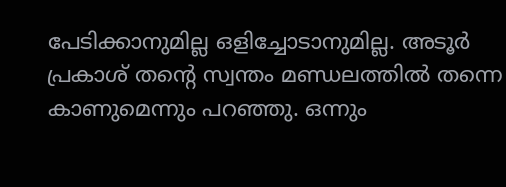പേടിക്കാനുമില്ല ഒളിച്ചോടാനുമില്ല. അടൂര്‍ പ്രകാശ് തന്റെ സ്വന്തം മണ്ഡലത്തില്‍ തന്നെ കാണുമെന്നും പറഞ്ഞു. ഒന്നും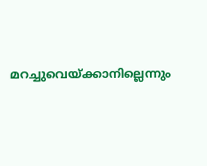മറച്ചുവെയ്ക്കാനില്ലെന്നും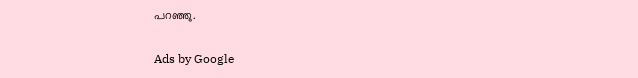പറഞ്ഞു.

Ads by Google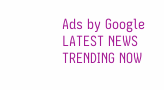Ads by Google
LATEST NEWS
TRENDING NOW